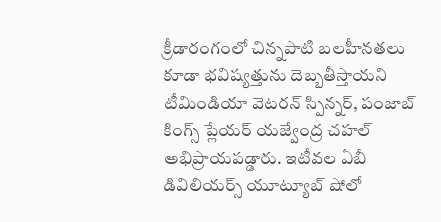క్రీడారంగంలో చిన్నపాటి బలహీనతలు కూడా భవిష్యత్తును దెబ్బతీస్తాయని టీమిండియా వెటరన్ స్పిన్నర్, పంజాబ్ కింగ్స్ ప్లేయర్ యజ్వేంద్ర చహల్ అభిప్రాయపడ్డారు. ఇటీవల ఏబీ డివిలియర్స్ యూట్యూబ్ షోలో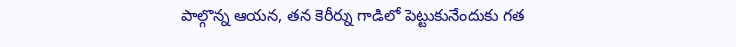పాల్గొన్న ఆయన, తన కెరీర్ను గాడిలో పెట్టుకునేందుకు గత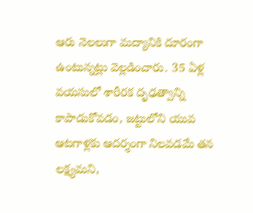ఆరు నెలలుగా మద్యానికి దూరంగా ఉంటున్నట్లు వెల్లడించారు. 35 ఏళ్ల వయసులో శారీరక దృఢత్వాన్ని కాపాడుకోవడం, జట్టులోని యువ ఆటగాళ్లకు ఆదర్శంగా నిలవడమే తన లక్ష్యమని,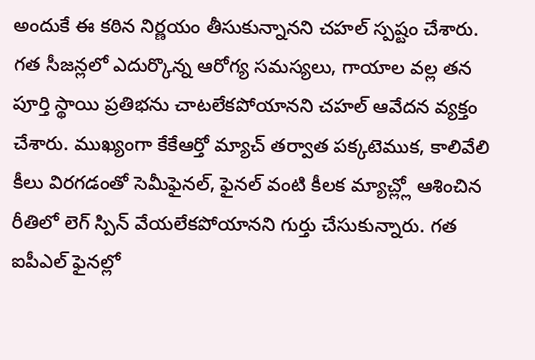అందుకే ఈ కఠిన నిర్ణయం తీసుకున్నానని చహల్ స్పష్టం చేశారు. గత సీజన్లలో ఎదుర్కొన్న ఆరోగ్య సమస్యలు, గాయాల వల్ల తన పూర్తి స్థాయి ప్రతిభను చాటలేకపోయానని చహల్ ఆవేదన వ్యక్తం చేశారు. ముఖ్యంగా కేకేఆర్తో మ్యాచ్ తర్వాత పక్కటెముక, కాలివేలి కీలు విరగడంతో సెమీఫైనల్, ఫైనల్ వంటి కీలక మ్యాచ్ల్లో ఆశించిన రీతిలో లెగ్ స్పిన్ వేయలేకపోయానని గుర్తు చేసుకున్నారు. గత ఐపీఎల్ ఫైనల్లో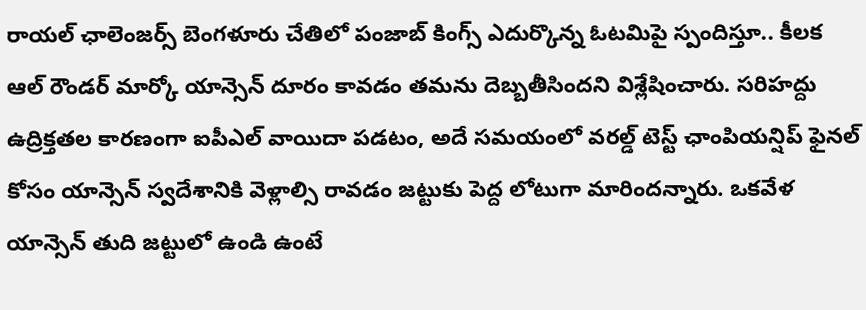రాయల్ ఛాలెంజర్స్ బెంగళూరు చేతిలో పంజాబ్ కింగ్స్ ఎదుర్కొన్న ఓటమిపై స్పందిస్తూ.. కీలక ఆల్ రౌండర్ మార్కో యాన్సెన్ దూరం కావడం తమను దెబ్బతీసిందని విశ్లేషించారు. సరిహద్దు ఉద్రిక్తతల కారణంగా ఐపీఎల్ వాయిదా పడటం, అదే సమయంలో వరల్డ్ టెస్ట్ ఛాంపియన్షిప్ ఫైనల్ కోసం యాన్సెన్ స్వదేశానికి వెళ్లాల్సి రావడం జట్టుకు పెద్ద లోటుగా మారిందన్నారు. ఒకవేళ యాన్సెన్ తుది జట్టులో ఉండి ఉంటే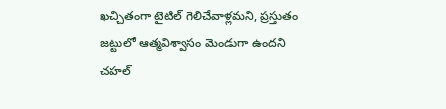ఖచ్చితంగా టైటిల్ గెలిచేవాళ్లమని, ప్రస్తుతం జట్టులో ఆత్మవిశ్వాసం మెండుగా ఉందని చహల్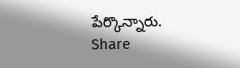పేర్కొన్నారు.
Share